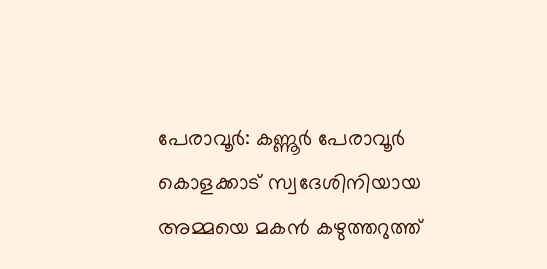പേരാവൂർ: കണ്ണൂർ പേരാവൂർ കൊളക്കാട് സ്വദേശിനിയായ അമ്മയെ മകൻ കഴുത്തറുത്ത്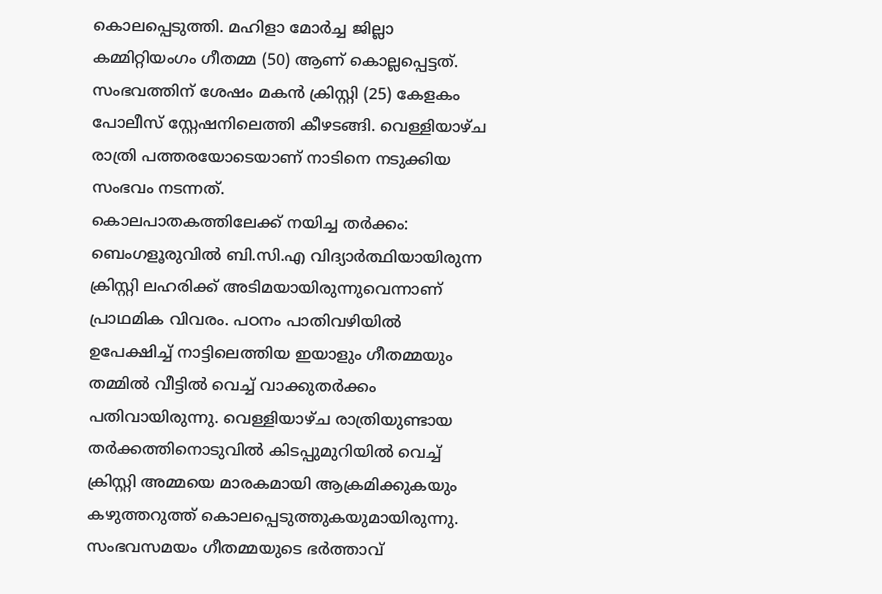കൊലപ്പെടുത്തി. മഹിളാ മോർച്ച ജില്ലാ കമ്മിറ്റിയംഗം ഗീതമ്മ (50) ആണ് കൊല്ലപ്പെട്ടത്. സംഭവത്തിന് ശേഷം മകൻ ക്രിസ്റ്റി (25) കേളകം പോലീസ് സ്റ്റേഷനിലെത്തി കീഴടങ്ങി. വെള്ളിയാഴ്ച രാത്രി പത്തരയോടെയാണ് നാടിനെ നടുക്കിയ സംഭവം നടന്നത്.
കൊലപാതകത്തിലേക്ക് നയിച്ച തർക്കം:
ബെംഗളൂരുവിൽ ബി.സി.എ വിദ്യാർത്ഥിയായിരുന്ന ക്രിസ്റ്റി ലഹരിക്ക് അടിമയായിരുന്നുവെന്നാണ് പ്രാഥമിക വിവരം. പഠനം പാതിവഴിയിൽ ഉപേക്ഷിച്ച് നാട്ടിലെത്തിയ ഇയാളും ഗീതമ്മയും തമ്മിൽ വീട്ടിൽ വെച്ച് വാക്കുതർക്കം പതിവായിരുന്നു. വെള്ളിയാഴ്ച രാത്രിയുണ്ടായ തർക്കത്തിനൊടുവിൽ കിടപ്പുമുറിയിൽ വെച്ച് ക്രിസ്റ്റി അമ്മയെ മാരകമായി ആക്രമിക്കുകയും കഴുത്തറുത്ത് കൊലപ്പെടുത്തുകയുമായിരുന്നു. സംഭവസമയം ഗീതമ്മയുടെ ഭർത്താവ്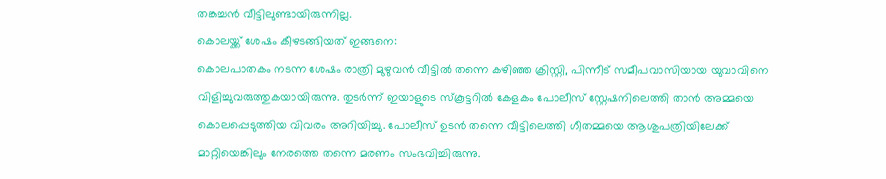തങ്കച്ചൻ വീട്ടിലുണ്ടായിരുന്നില്ല.
കൊലയ്ക്ക് ശേഷം കീഴടങ്ങിയത് ഇങ്ങനെ:
കൊലപാതകം നടന്ന ശേഷം രാത്രി മുഴുവൻ വീട്ടിൽ തന്നെ കഴിഞ്ഞ ക്രിസ്റ്റി, പിന്നീട് സമീപവാസിയായ യുവാവിനെ വിളിച്ചുവരുത്തുകയായിരുന്നു. തുടർന്ന് ഇയാളുടെ സ്കൂട്ടറിൽ കേളകം പോലീസ് സ്റ്റേഷനിലെത്തി താൻ അമ്മയെ കൊലപ്പെടുത്തിയ വിവരം അറിയിച്ചു. പോലീസ് ഉടൻ തന്നെ വീട്ടിലെത്തി ഗീതമ്മയെ ആശുപത്രിയിലേക്ക് മാറ്റിയെങ്കിലും നേരത്തെ തന്നെ മരണം സംഭവിച്ചിരുന്നു.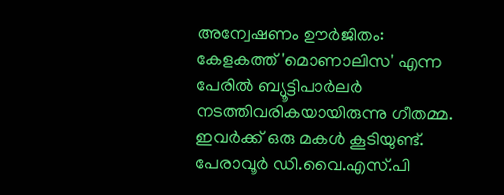അന്വേഷണം ഊർജിതം:
കേളകത്ത് 'മൊണാലിസ' എന്ന പേരിൽ ബ്യൂട്ടിപാർലർ നടത്തിവരികയായിരുന്നു ഗീതമ്മ. ഇവർക്ക് ഒരു മകൾ കൂടിയുണ്ട്. പേരാവൂർ ഡി.വൈ.എസ്.പി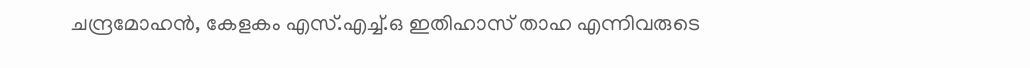ചന്ദ്രമോഹൻ, കേളകം എസ്.എച്ച്.ഒ ഇതിഹാസ് താഹ എന്നിവരുടെ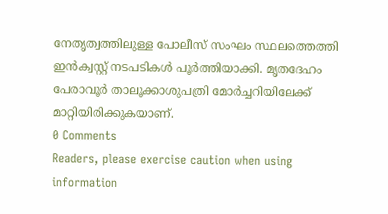നേതൃത്വത്തിലുള്ള പോലീസ് സംഘം സ്ഥലത്തെത്തി ഇൻക്വസ്റ്റ് നടപടികൾ പൂർത്തിയാക്കി. മൃതദേഹം പേരാവൂർ താലൂക്കാശുപത്രി മോർച്ചറിയിലേക്ക് മാറ്റിയിരിക്കുകയാണ്.
0 Comments
Readers, please exercise caution when using information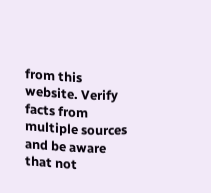from this website. Verify facts from multiple sources and be aware that not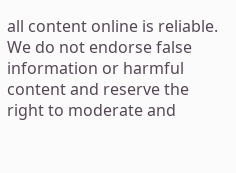all content online is reliable. We do not endorse false information or harmful content and reserve the right to moderate and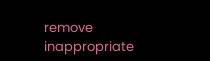remove inappropriate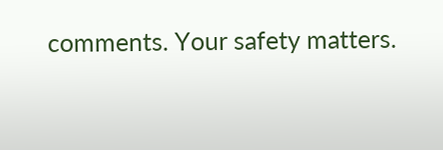comments. Your safety matters.